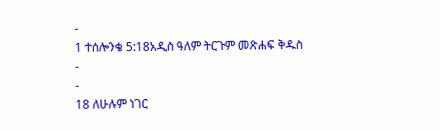-
1 ተሰሎንቄ 5:18አዲስ ዓለም ትርጉም መጽሐፍ ቅዱስ
-
-
18 ለሁሉም ነገር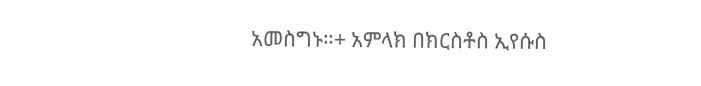አመስግኑ።+ አምላክ በክርስቶስ ኢየሱስ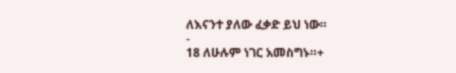ለእናንተ ያለው ፈቃድ ይህ ነው።
-
18 ለሁሉም ነገር አመስግኑ።+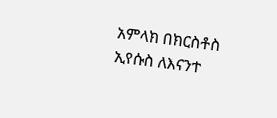አምላክ በክርስቶስ ኢየሱስ ለእናንተ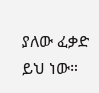ያለው ፈቃድ ይህ ነው።